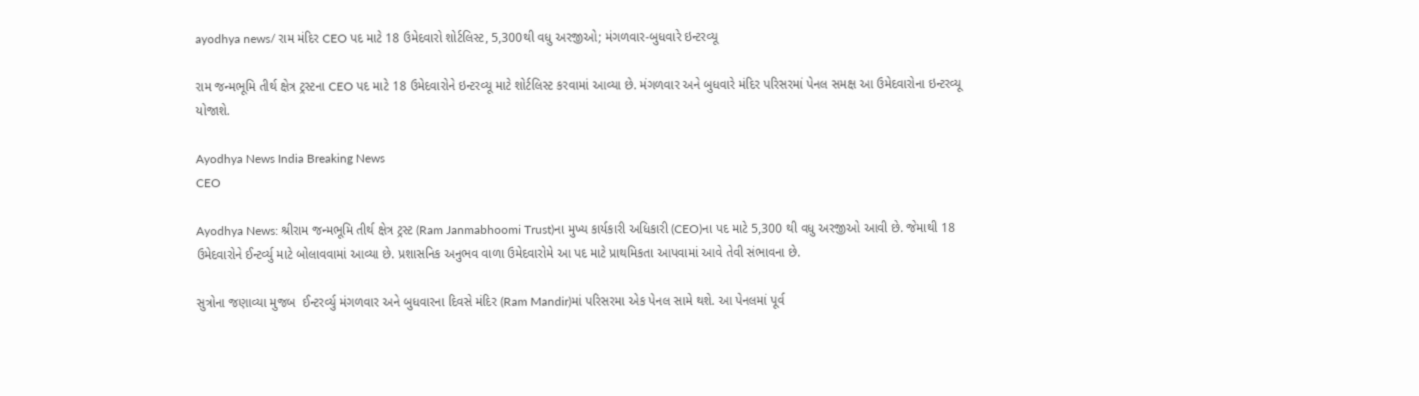ayodhya news/ રામ મંદિર CEO પદ માટે 18 ઉમેદવારો શોર્ટલિસ્ટ, 5,300થી વધુ અરજીઓ; મંગળવાર-બુધવારે ઇન્ટરવ્યૂ

રામ જન્મભૂમિ તીર્થ ક્ષેત્ર ટ્રસ્ટના CEO પદ માટે 18 ઉમેદવારોને ઇન્ટરવ્યૂ માટે શોર્ટલિસ્ટ કરવામાં આવ્યા છે. મંગળવાર અને બુધવારે મંદિર પરિસરમાં પેનલ સમક્ષ આ ઉમેદવારોના ઇન્ટરવ્યૂ યોજાશે.

Ayodhya News India Breaking News
CEO

Ayodhya News: શ્રીરામ જન્મભૂમિ તીર્થ ક્ષેત્ર ટ્રસ્ટ (Ram Janmabhoomi Trust)ના મુખ્ય કાર્યકારી અધિકારી (CEO)ના પદ માટે 5,300 થી વધુ અરજીઓ આવી છે. જેમાથી 18 ઉમેદવારોને ઈન્ટર્વ્યુ માટે બોલાવવામાં આવ્યા છે. પ્રશાસનિક અનુભવ વાળા ઉમેદવારોમે આ પદ માટે પ્રાથમિકતા આપવામાં આવે તેવી સંભાવના છે.

સુત્રોના જણાવ્યા મુજબ  ઈન્ટરર્વ્યુ મંગળવાર અને બુધવારના દિવસે મંદિર (Ram Mandir)માં પરિસરમા એક પેનલ સામે થશે. આ પેનલમાં પૂર્વ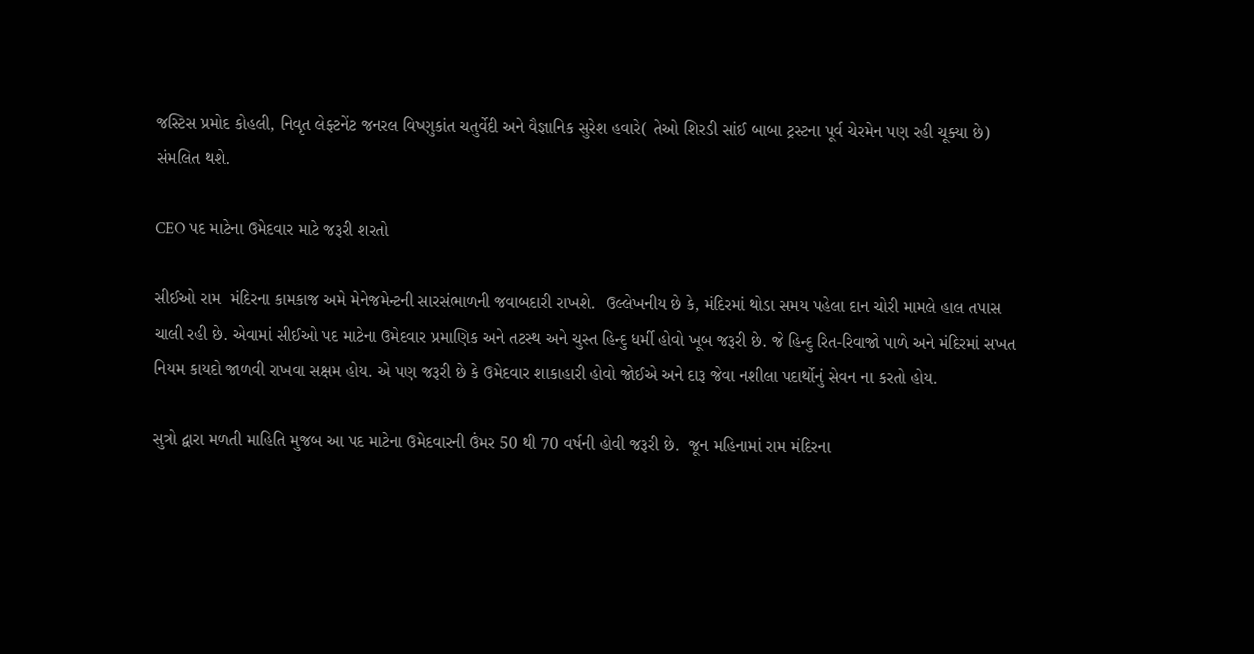જસ્ટિસ પ્રમોદ કોહલી, નિવૃત લેફ્ટનેંટ જનરલ વિષ્ણુકાંત ચતુર્વેદી અને વૈજ્ઞાનિક સુરેશ હવારે( તેઓ શિરડી સાંઈ બાબા ટ્રસ્ટના પૂર્વ ચેરમેન પણ રહી ચૂક્યા છે) સંમલિત થશે.

CEO પદ માટેના ઉમેદવાર માટે જરૂરી શરતો

સીઈઓ રામ  મંદિરના કામકાજ અમે મેનેજમેન્ટની સારસંભાળની જવાબદારી રાખશે.  ઉલ્લેખનીય છે કે, મંદિરમાં થોડા સમય પહેલા દાન ચોરી મામલે હાલ તપાસ ચાલી રહી છે. એવામાં સીઈઓ પદ માટેના ઉમેદવાર પ્રમાણિક અને તટસ્થ અને ચુસ્ત હિન્દુ ધર્મી હોવો ખૂબ જરૂરી છે. જે હિન્દુ રિત-રિવાજો પાળે અને મંદિરમાં સખત નિયમ કાયદો જાળવી રાખવા સક્ષમ હોય. એ પણ જરૂરી છે કે ઉમેદવાર શાકાહારી હોવો જોઈએ અને દારૂ જેવા નશીલા પદાર્થોનું સેવન ના કરતો હોય.

સુત્રો દ્વારા મળતી માહિતિ મુજબ આ પદ માટેના ઉમેદવારની ઉંમર 50 થી 70 વર્ષની હોવી જરૂરી છે.  જૂન મહિનામાં રામ મંદિરના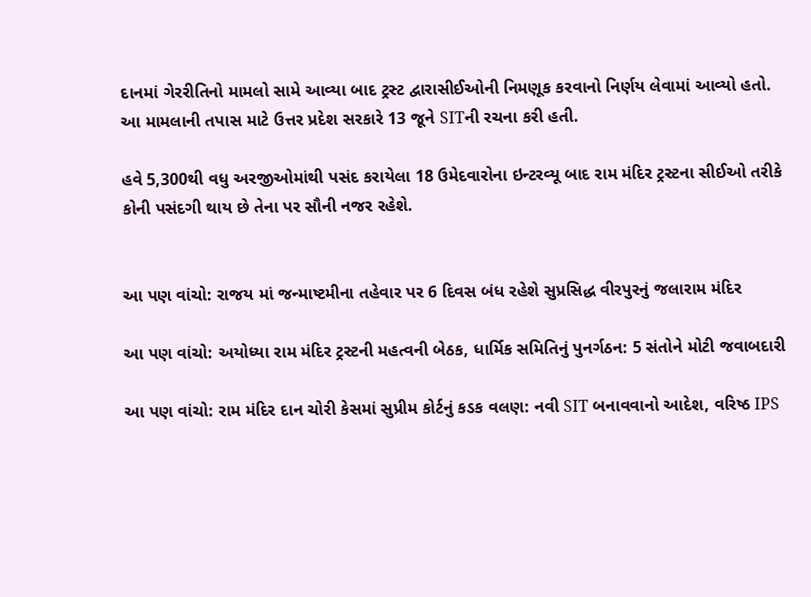દાનમાં ગેરરીતિનો મામલો સામે આવ્યા બાદ ટ્રસ્ટ દ્વારાસીઈઓની નિમણૂક કરવાનો નિર્ણય લેવામાં આવ્યો હતો. આ મામલાની તપાસ માટે ઉત્તર પ્રદેશ સરકારે 13 જૂને SITની રચના કરી હતી.

હવે 5,300થી વધુ અરજીઓમાંથી પસંદ કરાયેલા 18 ઉમેદવારોના ઇન્ટરવ્યૂ બાદ રામ મંદિર ટ્રસ્ટના સીઈઓ તરીકે કોની પસંદગી થાય છે તેના પર સૌની નજર રહેશે.


આ પણ વાંચો: રાજય માં જન્માષ્ટમીના તહેવાર પર 6 દિવસ બંધ રહેશે સુપ્રસિદ્ધ વીરપુરનું જલારામ મંદિર

આ પણ વાંચો: અયોધ્યા રામ મંદિર ટ્રસ્ટની મહત્વની બેઠક, ધાર્મિક સમિતિનું પુનર્ગઠન: 5 સંતોને મોટી જવાબદારી

આ પણ વાંચો: રામ મંદિર દાન ચોરી કેસમાં સુપ્રીમ કોર્ટનું કડક વલણ: નવી SIT બનાવવાનો આદેશ, વરિષ્ઠ IPS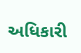અધિકારી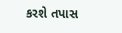કરશે તપાસ